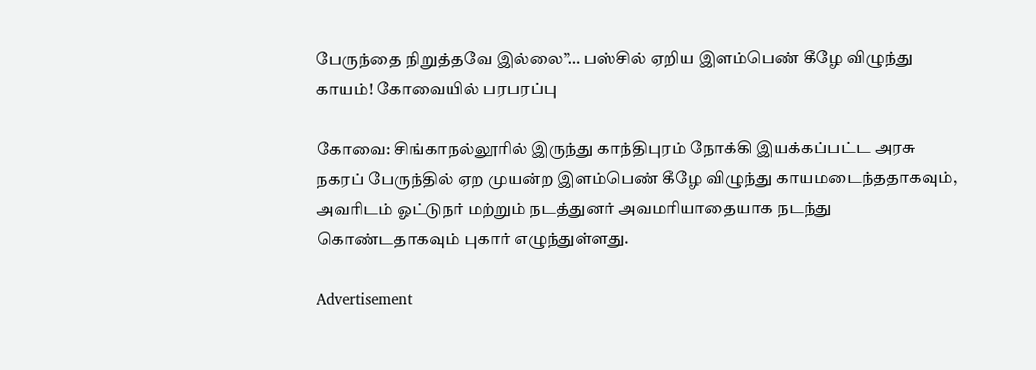பேருந்தை நிறுத்தவே இல்லை”… பஸ்சில் ஏறிய இளம்பெண் கீழே விழுந்து காயம்! கோவையில் பரபரப்பு

கோவை: சிங்காநல்லூரில் இருந்து காந்திபுரம் நோக்கி இயக்கப்பட்ட அரசு நகரப் பேருந்தில் ஏற முயன்ற இளம்பெண் கீழே விழுந்து காயமடைந்ததாகவும், அவரிடம் ஓட்டுநர் மற்றும் நடத்துனர் அவமரியாதையாக நடந்து கொண்டதாகவும் புகார் எழுந்துள்ளது.

Advertisement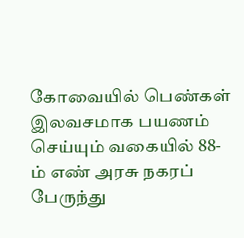கோவையில் பெண்கள் இலவசமாக பயணம் செய்யும் வகையில் 88-ம் எண் அரசு நகரப் பேருந்து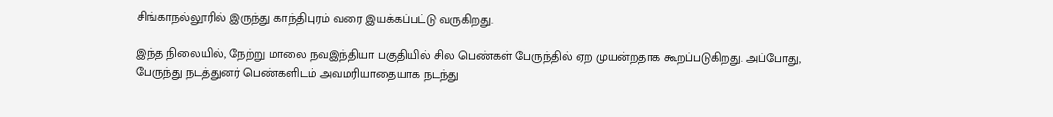சிங்காநல்லூரில் இருந்து காந்திபுரம் வரை இயக்கப்பட்டு வருகிறது.

இந்த நிலையில், நேற்று மாலை நவஇந்தியா பகுதியில் சில பெண்கள் பேருந்தில் ஏற முயன்றதாக கூறப்படுகிறது. அப்போது, பேருந்து நடத்துனர் பெண்களிடம் அவமரியாதையாக நடந்து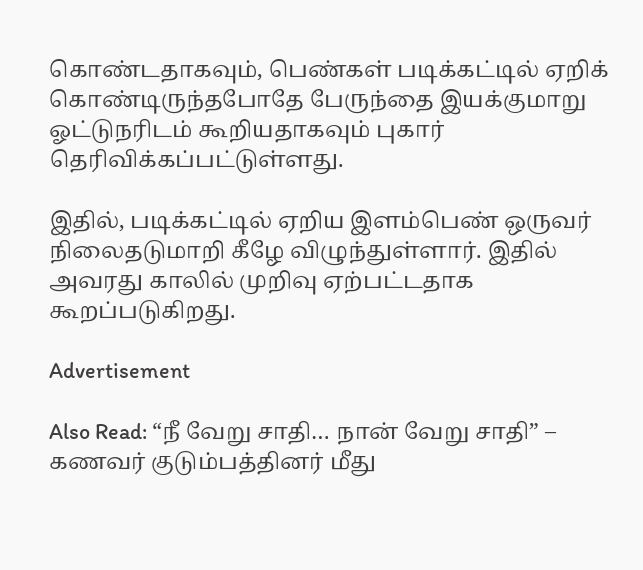கொண்டதாகவும், பெண்கள் படிக்கட்டில் ஏறிக் கொண்டிருந்தபோதே பேருந்தை இயக்குமாறு ஓட்டுநரிடம் கூறியதாகவும் புகார் தெரிவிக்கப்பட்டுள்ளது.

இதில், படிக்கட்டில் ஏறிய இளம்பெண் ஒருவர் நிலைதடுமாறி கீழே விழுந்துள்ளார். இதில் அவரது காலில் முறிவு ஏற்பட்டதாக கூறப்படுகிறது.

Advertisement

Also Read: “நீ வேறு சாதி… நான் வேறு சாதி” – கணவர் குடும்பத்தினர் மீது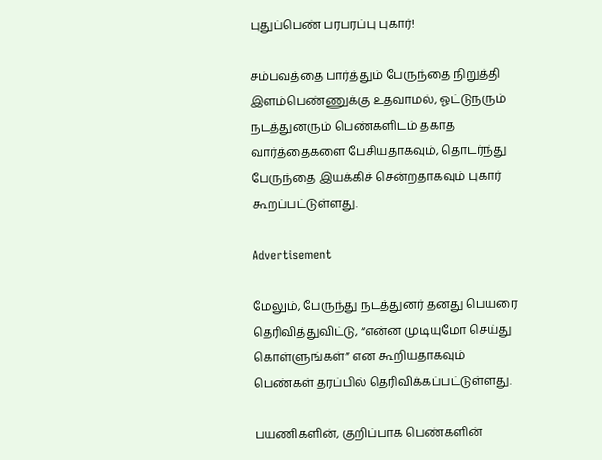புதுப்பெண் பரபரப்பு புகார்!

சம்பவத்தை பார்த்தும் பேருந்தை நிறுத்தி இளம்பெண்ணுக்கு உதவாமல், ஓட்டுநரும் நடத்துனரும் பெண்களிடம் தகாத வார்த்தைகளை பேசியதாகவும், தொடர்ந்து பேருந்தை இயக்கிச் சென்றதாகவும் புகார் கூறப்பட்டுள்ளது.

Advertisement

மேலும், பேருந்து நடத்துனர் தனது பெயரை தெரிவித்துவிட்டு, “என்ன முடியுமோ செய்து கொள்ளுங்கள்” என கூறியதாகவும் பெண்கள் தரப்பில் தெரிவிக்கப்பட்டுள்ளது.

பயணிகளின், குறிப்பாக பெண்களின்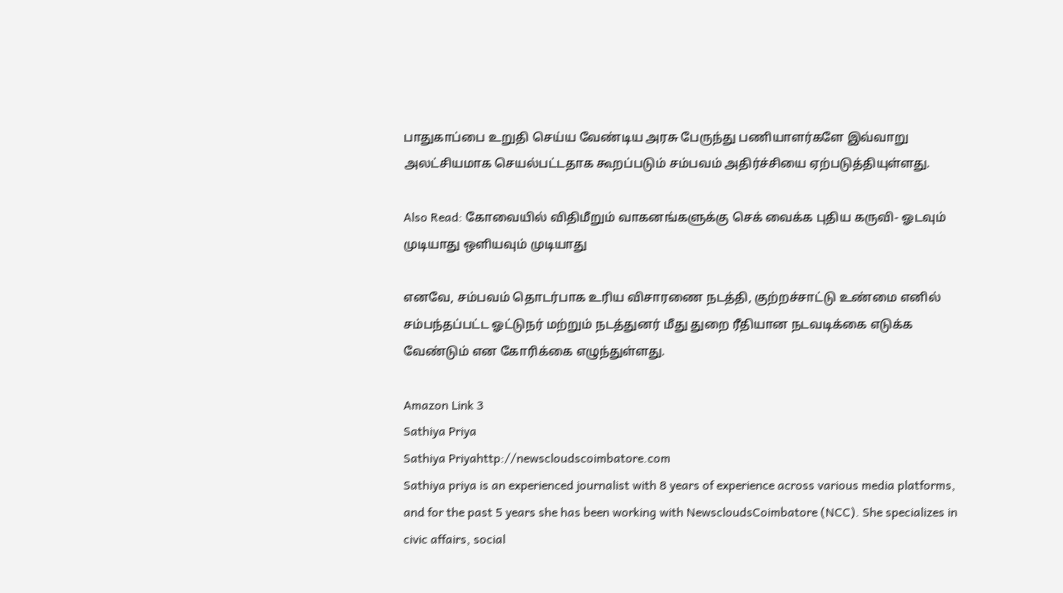பாதுகாப்பை உறுதி செய்ய வேண்டிய அரசு பேருந்து பணியாளர்களே இவ்வாறு அலட்சியமாக செயல்பட்டதாக கூறப்படும் சம்பவம் அதிர்ச்சியை ஏற்படுத்தியுள்ளது.

Also Read: கோவையில் விதிமீறும் வாகனங்களுக்கு செக் வைக்க புதிய கருவி- ஓடவும் முடியாது ஒளியவும் முடியாது

எனவே, சம்பவம் தொடர்பாக உரிய விசாரணை நடத்தி, குற்றச்சாட்டு உண்மை எனில் சம்பந்தப்பட்ட ஓட்டுநர் மற்றும் நடத்துனர் மீது துறை ரீதியான நடவடிக்கை எடுக்க வேண்டும் என கோரிக்கை எழுந்துள்ளது.

Amazon Link 3
Sathiya Priya
Sathiya Priyahttp://newscloudscoimbatore.com
Sathiya priya is an experienced journalist with 8 years of experience across various media platforms, and for the past 5 years she has been working with NewscloudsCoimbatore (NCC). She specializes in civic affairs, social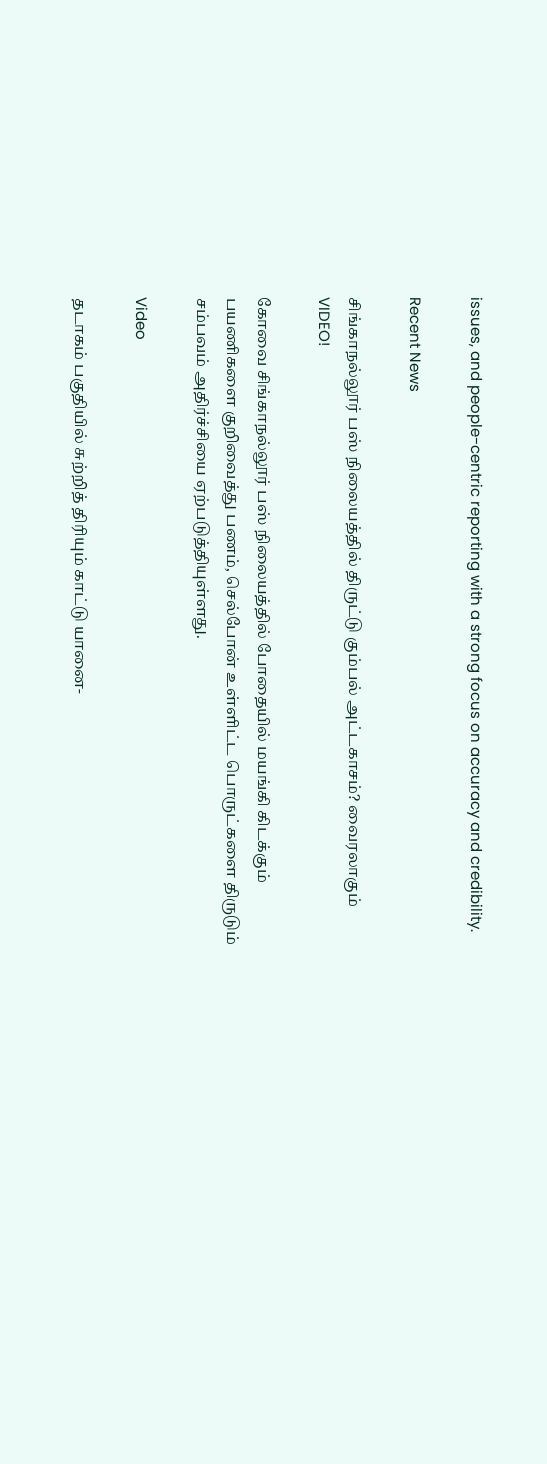issues, and people-centric reporting with a strong focus on accuracy and credibility.

Recent News

சிங்காநல்லூர் பஸ் நிலையத்தில் திருட்டு கும்பல் அட்டகாசம்? வைரலாகும் VIDEO!

கோவை சிங்காநல்லூர் பஸ் நிலையத்தில் போதையில் மயங்கி கிடக்கும் பயணிகளை குறிவைத்து பணம், செல்போன் உள்ளிட்ட பொருட்களை திருடும் சம்பவம் அதிர்ச்சியை ஏற்படுத்தியுள்ளது.

Video

தடாகம் பகுதியில் சுற்றித் திரியும் காட்டு யானை-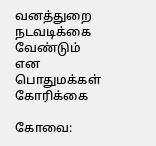வனத்துறை நடவடிக்கை வேண்டும் என பொதுமக்கள் கோரிக்கை

கோவை: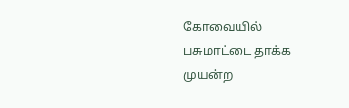கோவையில் பசுமாட்டை தாக்க முயன்ற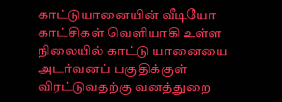காட்டுயானையின் வீடியோ காட்சிகள் வெளியாகி உள்ள நிலையில் காட்டு யானையை அடர்வனப் பகுதிக்குள் விரட்டுவதற்கு வனத்துறை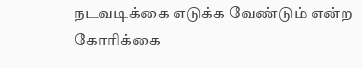நடவடிக்கை எடுக்க வேண்டும் என்ற கோரிக்கை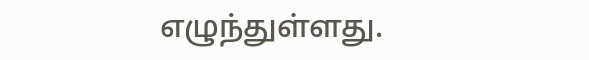எழுந்துள்ளது.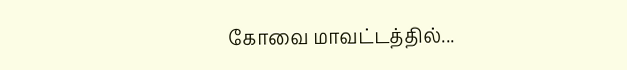கோவை மாவட்டத்தில்...